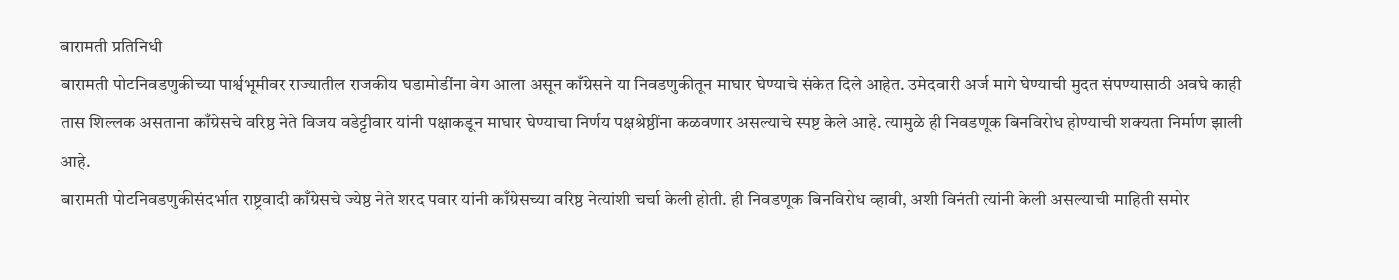बारामती प्रतिनिधी
बारामती पोटनिवडणुकीच्या पार्श्वभूमीवर राज्यातील राजकीय घडामोडींना वेग आला असून काँग्रेसने या निवडणुकीतून माघार घेण्याचे संकेत दिले आहेत. उमेदवारी अर्ज मागे घेण्याची मुदत संपण्यासाठी अवघे काही तास शिल्लक असताना काँग्रेसचे वरिष्ठ नेते विजय वडेट्टीवार यांनी पक्षाकडून माघार घेण्याचा निर्णय पक्षश्रेष्ठींना कळवणार असल्याचे स्पष्ट केले आहे. त्यामुळे ही निवडणूक बिनविरोध होण्याची शक्यता निर्माण झाली आहे.
बारामती पोटनिवडणुकीसंदर्भात राष्ट्रवादी काँग्रेसचे ज्येष्ठ नेते शरद पवार यांनी काँग्रेसच्या वरिष्ठ नेत्यांशी चर्चा केली होती. ही निवडणूक बिनविरोध व्हावी, अशी विनंती त्यांनी केली असल्याची माहिती समोर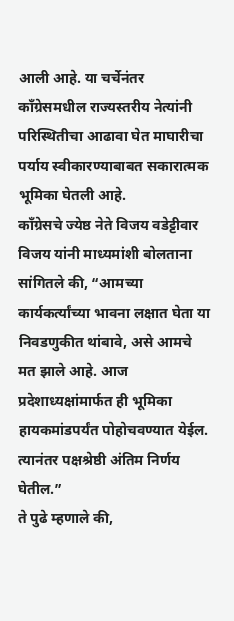आली आहे. या चर्चेनंतर काँग्रेसमधील राज्यस्तरीय नेत्यांनी परिस्थितीचा आढावा घेत माघारीचा पर्याय स्वीकारण्याबाबत सकारात्मक भूमिका घेतली आहे.
काँग्रेसचे ज्येष्ठ नेते विजय वडेट्टीवार विजय यांनी माध्यमांशी बोलताना सांगितले की, “आमच्या कार्यकर्त्यांच्या भावना लक्षात घेता या निवडणुकीत थांबावे, असे आमचे मत झाले आहे. आज प्रदेशाध्यक्षांमार्फत ही भूमिका हायकमांडपर्यंत पोहोचवण्यात येईल. त्यानंतर पक्षश्रेष्ठी अंतिम निर्णय घेतील.”
ते पुढे म्हणाले की,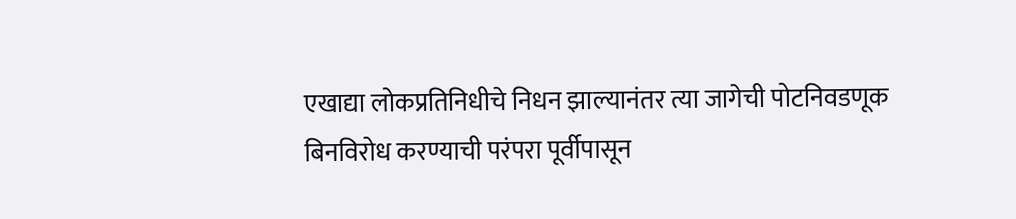एखाद्या लोकप्रतिनिधीचे निधन झाल्यानंतर त्या जागेची पोटनिवडणूक बिनविरोध करण्याची परंपरा पूर्वीपासून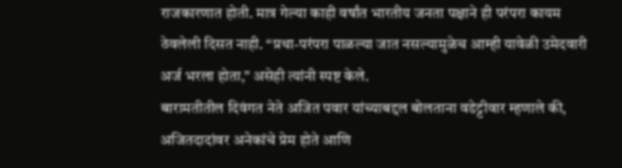राजकारणात होती. मात्र गेल्या काही वर्षांत भारतीय जनता पक्षाने ही परंपरा कायम ठेवलेली दिसत नाही. “प्रथा-परंपरा पाळल्या जात नसल्यामुळेच आम्ही यावेळी उमेदवारी अर्ज भरला होता,” असेही त्यांनी स्पष्ट केले.
बारामतीतील दिवंगत नेते अजित पवार यांच्याबद्दल बोलताना वडेट्टीवार म्हणाले की, अजितदादांवर अनेकांचे प्रेम होते आणि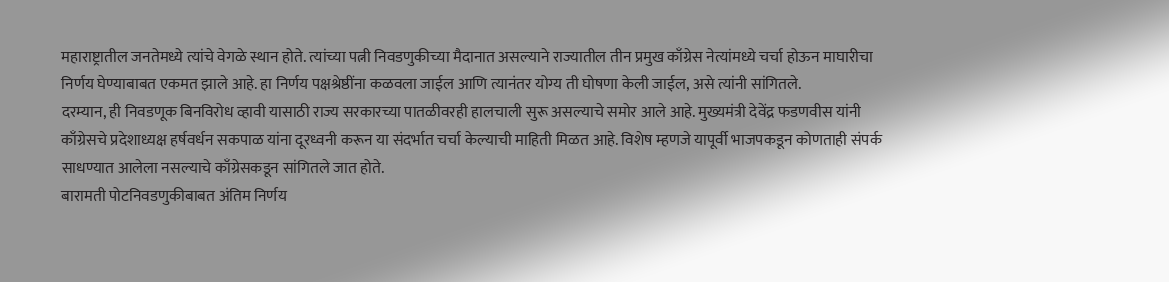महाराष्ट्रातील जनतेमध्ये त्यांचे वेगळे स्थान होते. त्यांच्या पत्नी निवडणुकीच्या मैदानात असल्याने राज्यातील तीन प्रमुख काँग्रेस नेत्यांमध्ये चर्चा होऊन माघारीचा निर्णय घेण्याबाबत एकमत झाले आहे. हा निर्णय पक्षश्रेष्ठींना कळवला जाईल आणि त्यानंतर योग्य ती घोषणा केली जाईल, असे त्यांनी सांगितले.
दरम्यान, ही निवडणूक बिनविरोध व्हावी यासाठी राज्य सरकारच्या पातळीवरही हालचाली सुरू असल्याचे समोर आले आहे. मुख्यमंत्री देवेंद्र फडणवीस यांनी काँग्रेसचे प्रदेशाध्यक्ष हर्षवर्धन सकपाळ यांना दूरध्वनी करून या संदर्भात चर्चा केल्याची माहिती मिळत आहे. विशेष म्हणजे यापूर्वी भाजपकडून कोणताही संपर्क साधण्यात आलेला नसल्याचे काँग्रेसकडून सांगितले जात होते.
बारामती पोटनिवडणुकीबाबत अंतिम निर्णय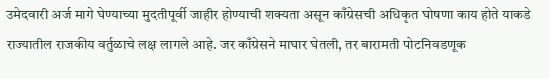उमेदवारी अर्ज मागे घेण्याच्या मुदतीपूर्वी जाहीर होण्याची शक्यता असून काँग्रेसची अधिकृत घोषणा काय होते याकडे राज्यातील राजकीय वर्तुळाचे लक्ष लागले आहे. जर काँग्रेसने माघार घेतली, तर बारामती पोटनिवडणूक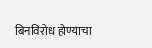बिनविरोध होण्याचा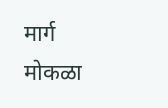मार्ग मोकळा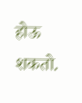होऊ शकतो.